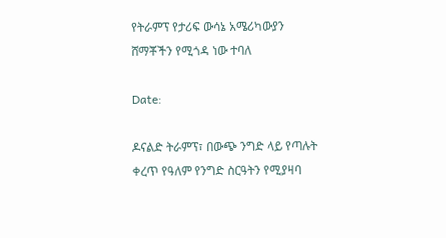የትራምፕ የታሪፍ ውሳኔ አሜሪካውያን ሸማቾችን የሚጎዳ ነው ተባለ

Date:

ዶናልድ ትራምፕ፣ በውጭ ንግድ ላይ የጣሉት ቀረጥ የዓለም የንግድ ስርዓትን የሚያዛባ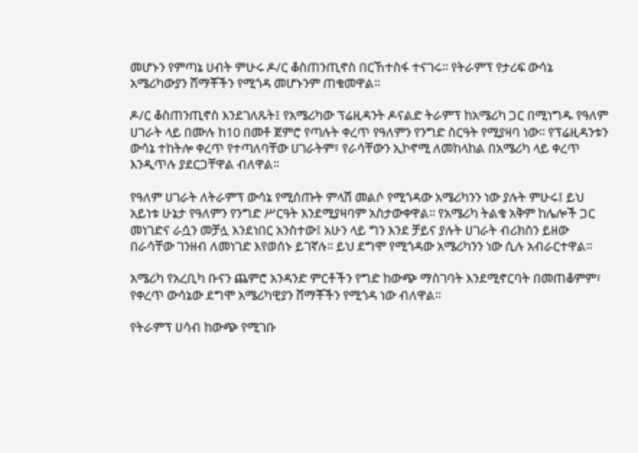መሆኑን የምጣኔ ሀብት ምሁሩ ዶ/ር ቆስጠንጢኖስ በርኸተስፋ ተናገሩ፡፡ የትራምፕ የታሪፍ ውሳኔ አሜሪካውያን ሸማቾችን የሚጎዳ መሆኑንም ጠቁመዋል፡፡

ዶ/ር ቆስጠንጢኖስ እንደገለጹት፤ የአሜሪካው ፕሬዚዳንት ዶናልድ ትራምፕ ከአሜሪካ ጋር በሚነግዱ የዓለም ሀገራት ላይ በሙሉ ከ10 በመቶ ጀምሮ የጣሉት ቀረጥ የዓለምን የንግድ ስርዓት የሚያዛባ ነው፡፡ የፕሬዚዳንቱን ውሳኔ ተከትሎ ቀረጥ የተጣለባቸው ሀገራትም፣ የራሳቸውን ኢኮኖሚ ለመከላከል በአሜሪካ ላይ ቀረጥ እንዲጥሉ ያደርጋቸዋል ብለዋል፡፡

የዓለም ሀገራት ለትራምፕ ውሳኔ የሚሰጡት ምላሽ መልሶ የሚጎዳው አሜሪካንን ነው ያሉት ምሁሩ፤ ይህ አይነቱ ሁኔታ የዓለምን የንግድ ሥርዓት እንደሚያዛባም አስታውቀዋል፡፡ የአሜሪካ ትልቁ አቅም ከሌሎች ጋር መነገድና ራሷን መቻሏ እንደነበር አንስተው፤ አሁን ላይ ግን እንደ ቻይና ያሉት ሀገራት ብሪክስን ይዘው በራሳቸው ገንዘብ ለመነገድ እየወሰኑ ይገኛሉ፡፡ ይህ ደግሞ የሚጎዳው አሜሪካንን ነው ሲሉ አብራርተዋል፡፡

አሜሪካ የአረቢካ ቡናን ጨምሮ አንዳንድ ምርቶችን የግድ ከውጭ ማስገባት እንደሚኖርባት በመጠቆምም፣ የቀረጥ ውሳኔው ደግሞ አሜሪካዊያን ሸማቾችን የሚጎዳ ነው ብለዋል፡፡

የትራምፕ ሀሳብ ከውጭ የሚገቡ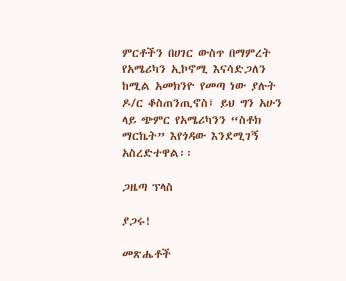ምርቶችን በሀገር ውስጥ በማምረት የአሜሪካን ኢኮኖሚ እናሳድጋለን ከሚል አመክንዮ የመጣ ነው ያሉት ዶ/ር ቆስጠንጢኖስ፤ ይህ ግን አሁን ላይ ጭምር የአሜሪካንን “ስቶክ ማርኬት” እየጎዳው እንደሚገኝ አስረድተዋል፡፡

ጋዜጣ ፕላስ

ያጋሩ!

መጽሔቶች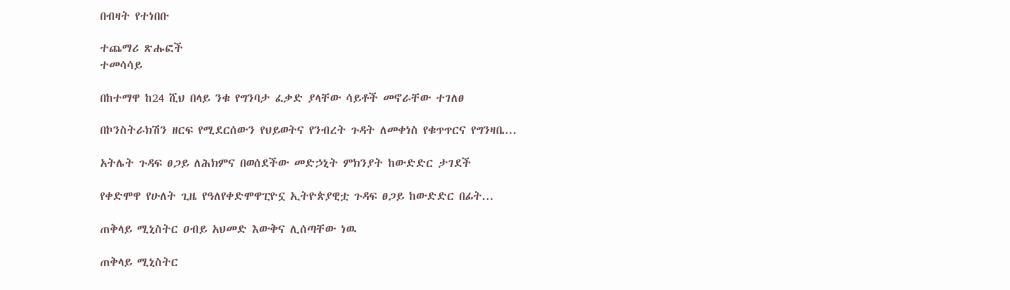በብዛት የተነበቡ

ተጨማሪ ጽሑፎች
ተመሳሳይ

በከተማዋ ከ24 ሺህ በላይ ንቁ የግንባታ ፈቃድ ያላቸው ሳይቶች መኖራቸው ተገለፀ

በኮንስትራክሽን ዘርፍ የሚደርሰውን የህይወትና የንብረት ጉዳት ለመቀነስ የቁጥጥርና የግንዛቤ...

አትሌት ጉዳፍ ፀጋይ ለሕክምና በወሰደችው መድኃኒት ምክንያት ከውድድር ታገደች

የቀድሞዋ የሁለት ጊዜ የዓለየቀድሞዋፒዮኗ ኢትዮጵያዊቷ ጉዳፍ ፀጋይ ከውድድር በፊት...

ጠቅላይ ሚኒስትር ዐብይ አህመድ እውቅና ሊሰጣቸው ነዉ

ጠቅላይ ሚኒስትር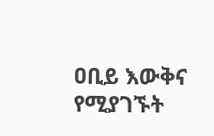ዐቢይ እውቅና የሚያገኙት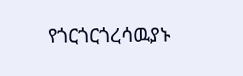የጎርጎርጎረሳዉያኑ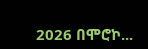2026 በሞሮኮ...